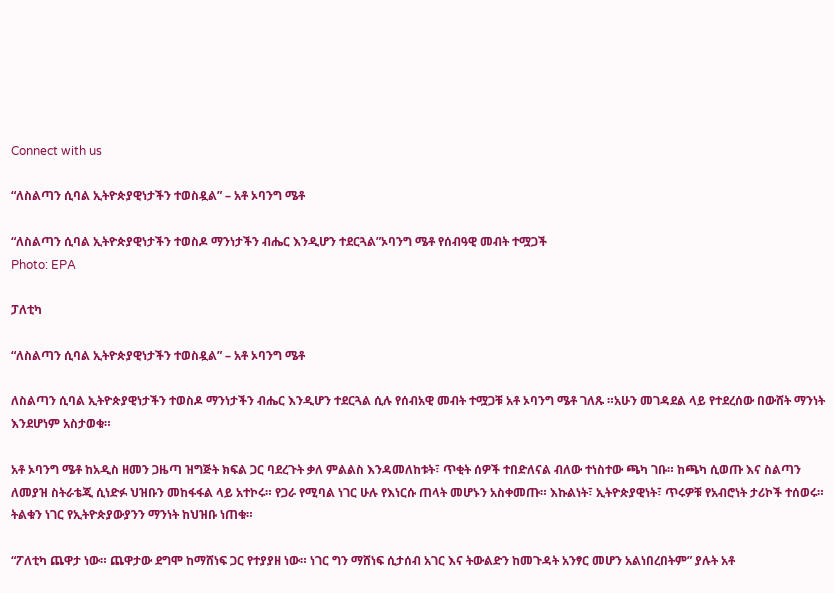Connect with us

“ለስልጣን ሲባል ኢትዮጵያዊነታችን ተወስዷል” – አቶ ኦባንግ ሜቶ

“ለስልጣን ሲባል ኢትዮጵያዊነታችን ተወስዶ ማንነታችን ብሔር እንዲሆን ተደርጓል”ኦባንግ ሜቶ የሰብዓዊ መብት ተሟጋች
Photo: EPA

ፓለቲካ

“ለስልጣን ሲባል ኢትዮጵያዊነታችን ተወስዷል” – አቶ ኦባንግ ሜቶ

ለስልጣን ሲባል ኢትዮጵያዊነታችን ተወስዶ ማንነታችን ብሔር እንዲሆን ተደርጓል ሲሉ የሰብአዊ መብት ተሟጋቹ አቶ ኦባንግ ሜቶ ገለጹ ።አሁን መገዳደል ላይ የተደረሰው በውሸት ማንነት እንደሆነም አስታወቁ።

አቶ ኦባንግ ሜቶ ከአዲስ ዘመን ጋዜጣ ዝግጅት ክፍል ጋር ባደረጉት ቃለ ምልልስ እንዳመለከቱት፣ ጥቂት ሰዎች ተበድለናል ብለው ተነስተው ጫካ ገቡ። ከጫካ ሲወጡ እና ስልጣን ለመያዝ ስትራቴጂ ሲነድፉ ህዝቡን መከፋፋል ላይ አተኮሩ። የጋራ የሚባል ነገር ሁሉ የእነርሱ ጠላት መሆኑን አስቀመጡ። እኩልነት፣ ኢትዮጵያዊነት፣ ጥሩዎቹ የአብሮነት ታሪኮች ተሰወሩ። ትልቁን ነገር የኢትዮጵያውያንን ማንነት ከህዝቡ ነጠቁ።

“ፖለቲካ ጨዋታ ነው። ጨዋታው ደግሞ ከማሸነፍ ጋር የተያያዘ ነው። ነገር ግን ማሸነፍ ሲታሰብ አገር እና ትውልድን ከመጉዳት አንፃር መሆን አልነበረበትም” ያሉት አቶ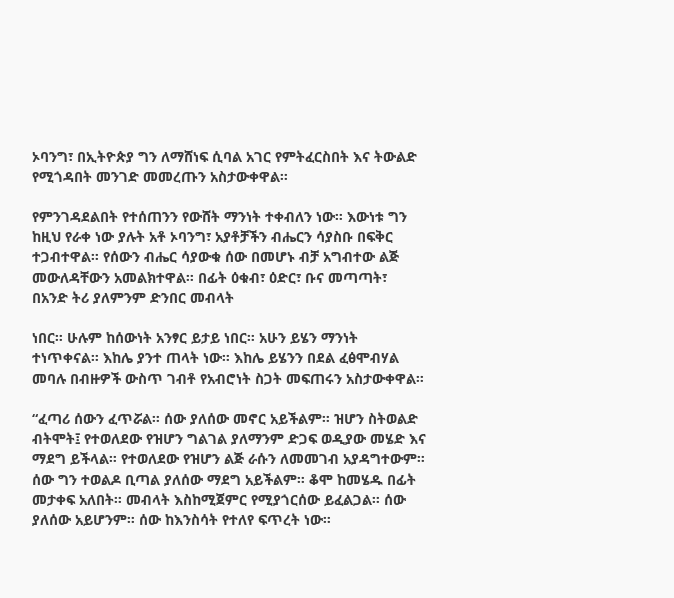ኦባንግ፣ በኢትዮጵያ ግን ለማሸነፍ ሲባል አገር የምትፈርስበት እና ትውልድ የሚጎዳበት መንገድ መመረጡን አስታውቀዋል።

የምንገዳደልበት የተሰጠንን የውሸት ማንነት ተቀብለን ነው። እውነቱ ግን ከዚህ የራቀ ነው ያሉት አቶ ኦባንግ፣ አያቶቻችን ብሔርን ሳያስቡ በፍቅር ተጋብተዋል። የሰውን ብሔር ሳያውቁ ሰው በመሆኑ ብቻ አግብተው ልጅ መውለዳቸውን አመልክተዋል። በፊት ዕቁብ፣ ዕድር፣ ቡና መጣጣት፣ በአንድ ትሪ ያለምንም ድንበር መብላት

ነበር። ሁሉም ከሰውነት አንፃር ይታይ ነበር። አሁን ይሄን ማንነት ተነጥቀናል። እከሌ ያንተ ጠላት ነው። እከሌ ይሄንን በደል ፈፅሞብሃል መባሉ በብዙዎች ውስጥ ገብቶ የአብሮነት ስጋት መፍጠሩን አስታውቀዋል።

“ፈጣሪ ሰውን ፈጥሯል። ሰው ያለሰው መኖር አይችልም። ዝሆን ስትወልድ ብትሞት፤ የተወለደው የዝሆን ግልገል ያለማንም ድጋፍ ወዲያው መሄድ እና ማደግ ይችላል። የተወለደው የዝሆን ልጅ ራሱን ለመመገብ አያዳግተውም። ሰው ግን ተወልዶ ቢጣል ያለሰው ማደግ አይችልም። ቆሞ ከመሄዱ በፊት መታቀፍ አለበት። መብላት እስከሚጀምር የሚያጎርሰው ይፈልጋል። ሰው ያለሰው አይሆንም። ሰው ከእንስሳት የተለየ ፍጥረት ነው።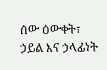ሰው ዕውቀት፣ ኃይል እና ኃላፊነት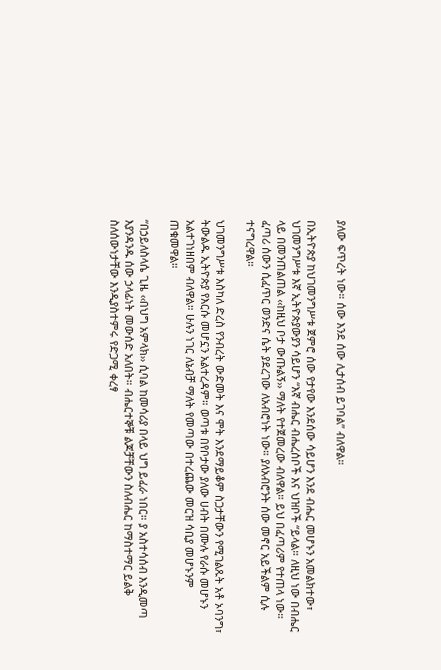ያለው ፍጥረት ነው። ሰው እንደ ሰው ሊታሰብ ይገባል” ብለዋል።

በኢትዮጵያ ከህገመንግሥቱ ጀምሮ ሰው የታየው እንደሰው ሳይሆን እንደ ብሔር መሆኑን አመልክተው፣ ህገመንግሥቱ እኛ ኢትዮጵያውያን ሳይሆን “እኛ ብሔር ብሔረሰቦች እና ህዝቦች “ይላል። ለዚህ ነው በብሔር ላይ በመንጠልጠል ‹‹ከዚህ ቦታ ውጡልኝ›› ማለት የተጀመረው ብለዋል። ይህ በፈጣሪም የተጠላ ነው። ፈጣሪ ሰውን ሲፈጥር ወንድና ሴት ያደረገው ለአብሮነት ነው። ያለአብሮንት ሰው መኖር አይችልም ሲሉ ተናግረዋል።

ህገመንግሥቱ እስካለ ድረስ የንብረት ውድመት እና ሞት እንደማይቆም ስጋታቸውን የሚገልጹት አቶ ኦባንግ፣ ትውልዱ ኢትዮጵያ የእርሱ መሆኗን አልተረዳም። ወጣቱ በየቦታው ያለው ሀብት በሙሉ የራሱ መሆኑን አልተገነዘበም ብለዋል። ሁሉን ነገር ለኔብቻ ማለት የመጣው በተረጨው መርዝ ሳቢያ መሆኑንም ጠቁመዋል።

“በኃይለስላሴ ጊዜ ‹‹በህግ አምላክ›› ሲባል ከመሳሪያ በላይ ህግ ይፈራ ነበር። ያ አስተሳሰብ እንዲመጣ እያንዳንዱ ሰው ኃላፊነት መውሰድ አለበት። ብሔርተኞቹ ልጆቻቸውን ስለብሔር ከማስተማር ይልቅ ስለሰውነታቸው እንዲያስተምሩ የድጋሚ ቀረፃ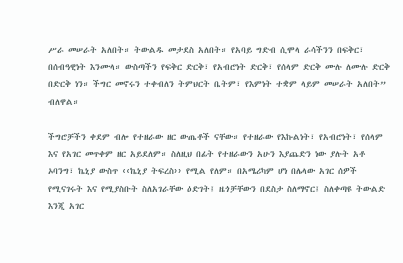ሥራ መሠራት አለበት። ትውልዱ መታደስ አለበት። የአባይ ግድብ ሲሞላ ራሳችንን በፍቅር፣ በሰብዓዊነት እንሙላ። ውስጣችን የፍቅር ድርቅ፣ የአብሮነት ድርቅ፣ የሰላም ድርቅ ሙሉ ለሙሉ ድርቅ በድርቅ ነን። ችግር መኖሩን ተቀብለን ትምህርት ቤትም፣ የእምነት ተቋም ላይም መሠራት አለበት” ብለዋል።

ችግሮቻችን ቀደም ብሎ የተዘራው ዘር ውጤቶች ናቸው። የተዘራው የእኩልነት፣ የአብሮነት፣ የሰላም እና የአገር መጥቀም ዘር አይደለም። ስለዚህ በፊት የተዘራውን አሁን እያጨድን ነው ያሉት አቶ ኦባንግ፣ ኬኒያ ውስጥ ‹‹ኬኒያ ትፍረስ›› የሚል የለም። በአሜሪካም ሆነ በሌላው አገር ሰዎች የሚናገሩት እና የሚያስቡት ስለአገራቸው ዕድገት፤ ዜጎቻቸውን በደስታ ስለማኖር፤ ስለቀጣዩ ትውልድ እንጂ አገር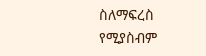ስለማፍረስ የሚያስብም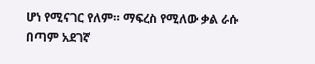ሆነ የሚናገር የለም። ማፍረስ የሚለው ቃል ራሱ በጣም አደገኛ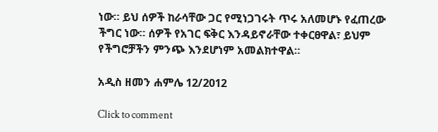ነው። ይህ ሰዎች ከራሳቸው ጋር የሚነጋገሩት ጥሩ አለመሆኑ የፈጠረው ችግር ነው። ሰዎች የአገር ፍቅር እንዳይኖራቸው ተቀርፀዋል፣ ይህም የችግሮቻችን ምንጭ እንደሆነም አመልክተዋል።

አዲስ ዘመን ሐምሌ 12/2012

Click to comment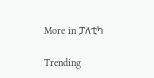More in ፓለቲካ

Trending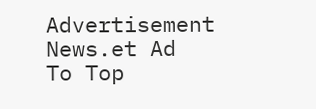Advertisement News.et Ad
To Top